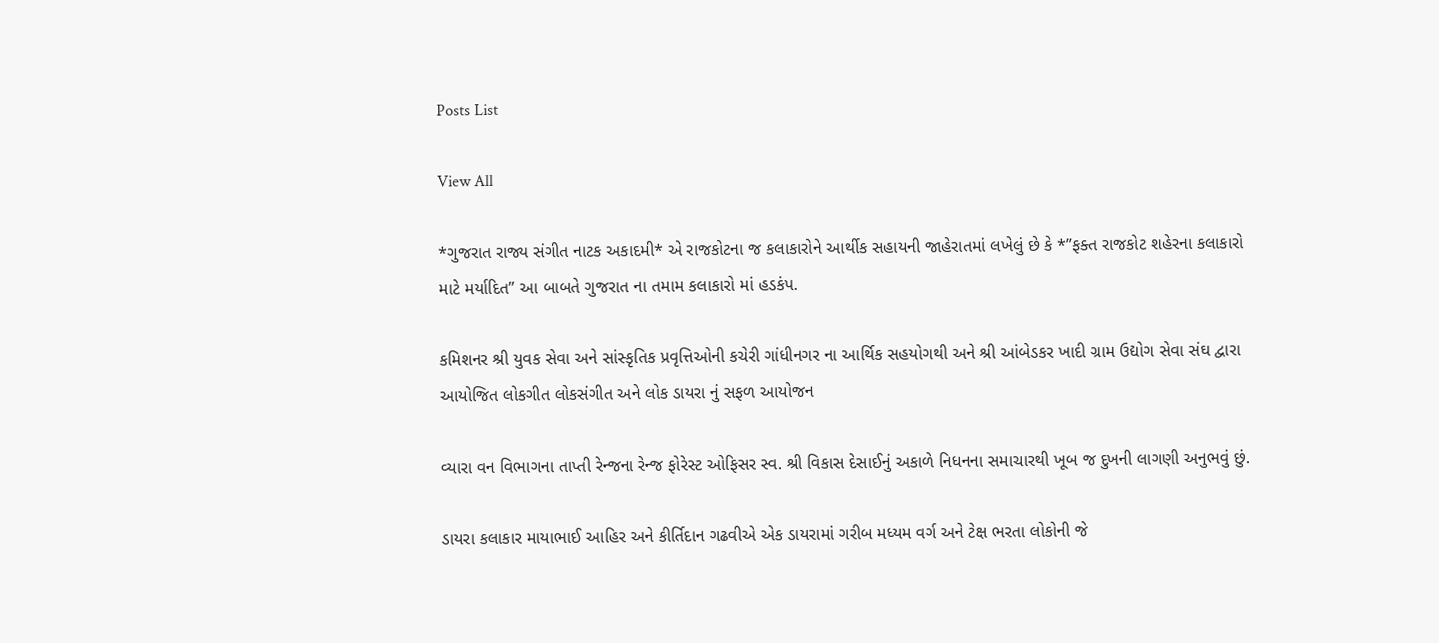Posts List

View All

*ગુજરાત રાજ્ય સંગીત નાટક અકાદમી* એ રાજકોટના જ કલાકારોને આર્થીક સહાયની જાહેરાતમાં લખેલું છે કે *”ફક્ત રાજકોટ શહેરના કલાકારો માટે મર્યાદિત” આ બાબતે ગુજરાત ના તમામ કલાકારો માં હડકંપ.

કમિશનર શ્રી યુવક સેવા અને સાંસ્કૃતિક પ્રવૃત્તિઓની કચેરી ગાંધીનગર ના આર્થિક સહયોગથી અને શ્રી આંબેડકર ખાદી ગ્રામ ઉદ્યોગ સેવા સંઘ દ્વારા આયોજિત લોકગીત લોકસંગીત અને લોક ડાયરા નું સફળ આયોજન

વ્યારા વન વિભાગના તાપ્તી રેન્જના રેન્જ ફોરેસ્ટ ઓફિસર સ્વ. શ્રી વિકાસ દેસાઈનું અકાળે નિધનના સમાચારથી ખૂબ જ દુખની લાગણી અનુભવું છું.

ડાયરા કલાકાર માયાભાઈ આહિર અને કીર્તિદાન ગઢવીએ એક ડાયરામાં ગરીબ મધ્યમ વર્ગ અને ટેક્ષ ભરતા લોકોની જે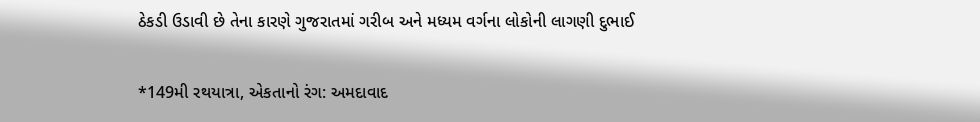ઠેકડી ઉડાવી છે તેના કારણે ગુજરાતમાં ગરીબ અને મધ્યમ વર્ગના લોકોની લાગણી દુભાઈ

*149મી રથયાત્રા, એકતાનો રંગ: અમદાવાદ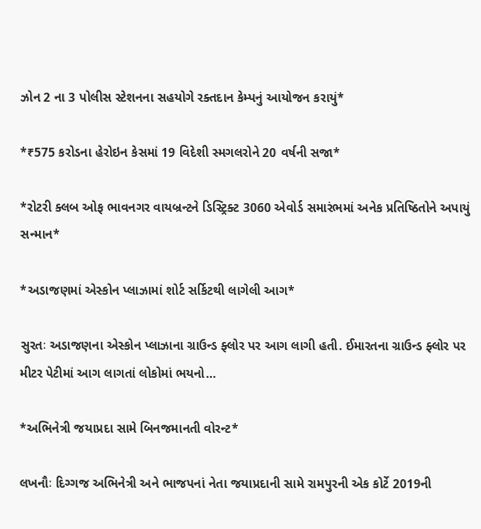ઝોન 2 ના 3 પોલીસ સ્ટેશનના સહયોગે રક્તદાન કેમ્પનું આયોજન કરાયું*

*₹575 કરોડના હેરોઇન કેસમાં 19 વિદેશી સ્મગલરોને 20 વર્ષની સજા*

*રોટરી ક્લબ ઓફ ભાવનગર વાયબ્રન્ટને ડિસ્ટ્રિક્ટ 3060 એવોર્ડ સમારંભમાં અનેક પ્રતિષ્ઠિતોને અપાયું સન્માન*

*અડાજણમાં એસ્કોન પ્લાઝામાં શોર્ટ સર્કિટથી લાગેલી આગ*

સુરતઃ અડાજણના એસ્કોન પ્લાઝાના ગ્રાઉન્ડ ફ્લોર પર આગ લાગી હતી. ઈમારતના ગ્રાઉન્ડ ફ્લોર પર મીટર પેટીમાં આગ લાગતાં લોકોમાં ભયનો…

*અભિનેત્રી જયાપ્રદા સામે બિનજમાનતી વોરન્ટ*

લખનૌઃ દિગ્ગજ અભિનેત્રી અને ભાજપનાં નેતા જયાપ્રદાની સામે રામપુરની એક કોર્ટે 2019ની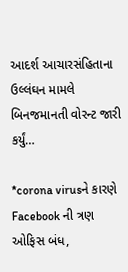આદર્શ આચારસંહિતાના ઉલ્લંઘન મામલે બિનજમાનતી વોરન્ટ જારી કર્યું…

*corona virusને કારણે Facebook ની ત્રણ ઓફિસ બંધ,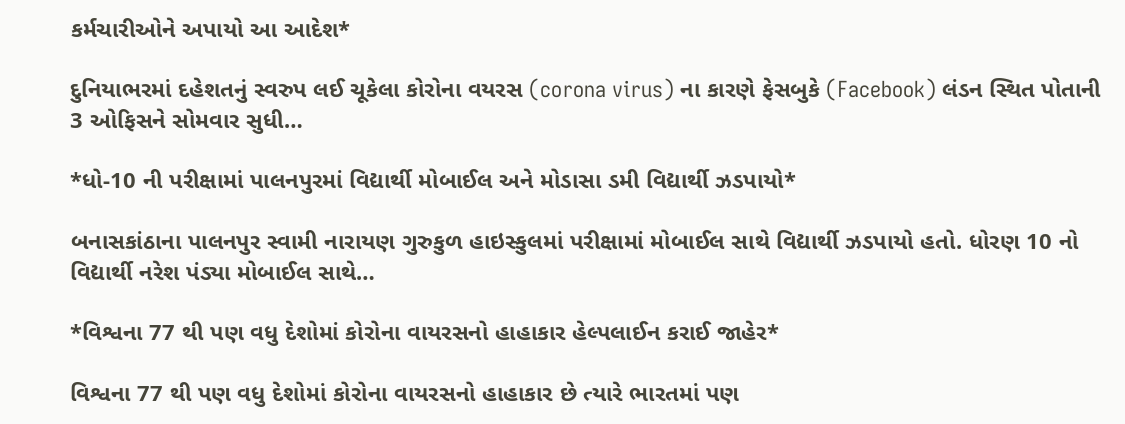કર્મચારીઓને અપાયો આ આદેશ*

દુનિયાભરમાં દહેશતનું સ્વરુપ લઈ ચૂકેલા કોરોના વયરસ (corona virus) ના કારણે ફેસબુકે (Facebook) લંડન સ્થિત પોતાની 3 ઓફિસને સોમવાર સુધી…

*ધો-10 ની પરીક્ષામાં પાલનપુરમાં વિદ્યાર્થી મોબાઈલ અને મોડાસા ડમી વિદ્યાર્થી ઝડપાયો*

બનાસકાંઠાના પાલનપુર સ્વામી નારાયણ ગુરુકુળ હાઇસ્કુલમાં પરીક્ષામાં મોબાઈલ સાથે વિદ્યાર્થી ઝડપાયો હતો. ધોરણ 10 નો વિદ્યાર્થી નરેશ પંડ્યા મોબાઈલ સાથે…

*વિશ્વના 77 થી પણ વધુ દેશોમાં કોરોના વાયરસનો હાહાકાર હેલ્પલાઈન કરાઈ જાહેર*

વિશ્વના 77 થી પણ વધુ દેશોમાં કોરોના વાયરસનો હાહાકાર છે ત્યારે ભારતમાં પણ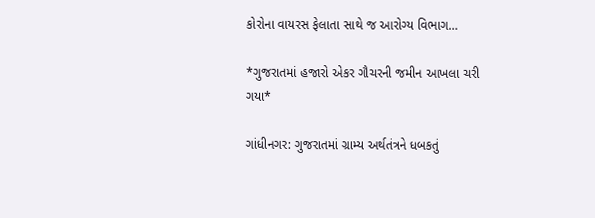કોરોના વાયરસ ફેલાતા સાથે જ આરોગ્ય વિભાગ…

*ગુજરાતમાં હજારો એકર ગૌચરની જમીન આખલા ચરી ગયા*

ગાંધીનગર: ગુજરાતમાં ગ્રામ્ય અર્થતંત્રને ધબકતું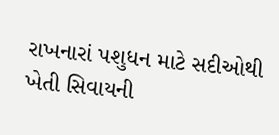રાખનારાં પશુધન માટે સદીઓથી ખેતી સિવાયની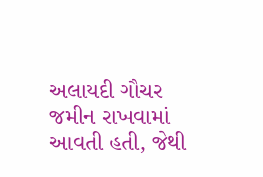અલાયદી ગૌચર જમીન રાખવામાં આવતી હતી, જેથી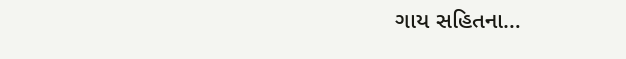ગાય સહિતના…